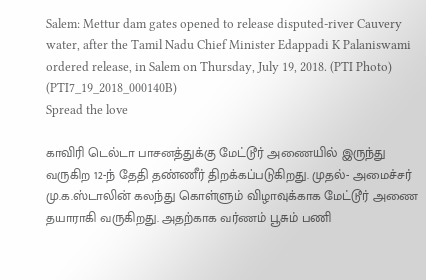Salem: Mettur dam gates opened to release disputed-river Cauvery water, after the Tamil Nadu Chief Minister Edappadi K Palaniswami ordered release, in Salem on Thursday, July 19, 2018. (PTI Photo) (PTI7_19_2018_000140B)
Spread the love

காவிரி டெல்டா பாசனத்துக்கு மேட்டூர் அணையில் இருந்து வருகிற 12-ந் தேதி தண்ணீர் திறக்கப்படுகிறது. முதல்- அமைச்சர் மு.க.ஸ்டாலின் கலந்து கொள்ளும் விழாவுக்காக மேட்டூர் அணை தயாராகி வருகிறது. அதற்காக வர்ணம் பூசும் பணி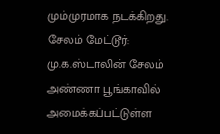மும்முரமாக நடக்கிறது. சேலம் மேட்டூர்: மு.க.ஸ்டாலின் சேலம் அண்ணா பூங்காவில் அமைக்கப்பட்டுள்ள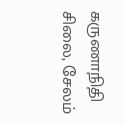கருணாநிதி சிலை, சேலம்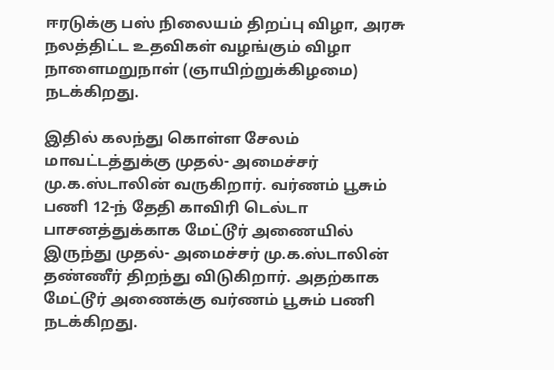ஈரடுக்கு பஸ் நிலையம் திறப்பு விழா, அரசு நலத்திட்ட உதவிகள் வழங்கும் விழா நாளைமறுநாள் (ஞாயிற்றுக்கிழமை) நடக்கிறது.

இதில் கலந்து கொள்ள சேலம் மாவட்டத்துக்கு முதல்- அமைச்சர் மு.க.ஸ்டாலின் வருகிறார். வர்ணம் பூசும் பணி 12-ந் தேதி காவிரி டெல்டா பாசனத்துக்காக மேட்டூர் அணையில் இருந்து முதல்- அமைச்சர் மு.க.ஸ்டாலின் தண்ணீர் திறந்து விடுகிறார். அதற்காக மேட்டூர் அணைக்கு வர்ணம் பூசும் பணி நடக்கிறது.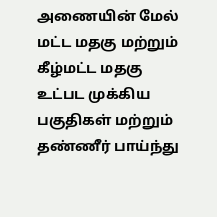அணையின் மேல் மட்ட மதகு மற்றும் கீழ்மட்ட மதகு உட்பட முக்கிய பகுதிகள் மற்றும் தண்ணீர் பாய்ந்து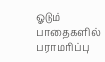ஓடும் பாதைகளில் பராமரிப்பு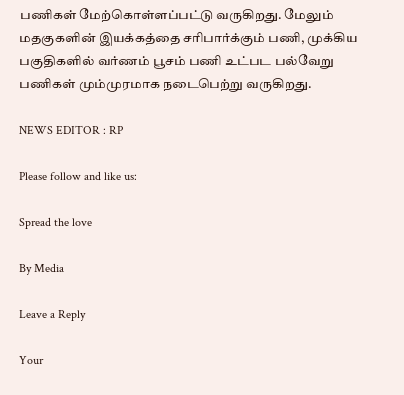பணிகள் மேற்கொள்ளப்பட்டு வருகிறது. மேலும் மதகுகளின் இயக்கத்தை சரிபார்க்கும் பணி, முக்கிய பகுதிகளில் வர்ணம் பூசம் பணி உட்பட பல்வேறு பணிகள் மும்முரமாக நடைபெற்று வருகிறது.

NEWS EDITOR : RP

Please follow and like us:

Spread the love

By Media

Leave a Reply

Your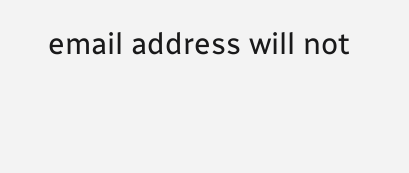email address will not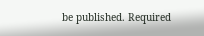be published. Required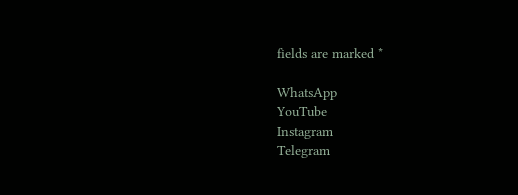fields are marked *

WhatsApp
YouTube
Instagram
Telegram